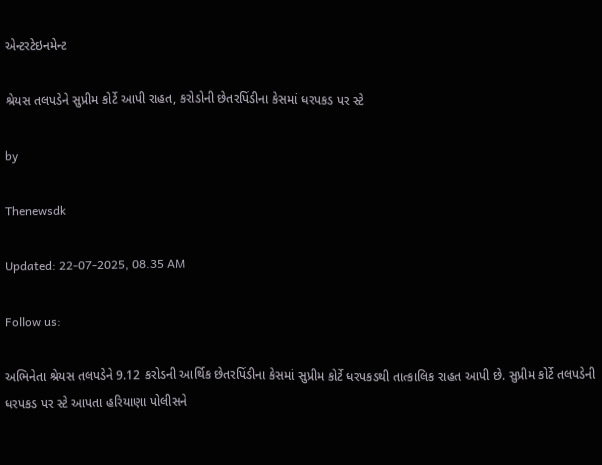એન્ટરટેઇનમેન્ટ

શ્રેયસ તલપડેને સુપ્રીમ કોર્ટે આપી રાહત, કરોડોની છેતરપિંડીના કેસમાં ધરપકડ પર સ્ટે

by

Thenewsdk

Updated: 22-07-2025, 08.35 AM

Follow us:

અભિનેતા શ્રેયસ તલપડેને 9.12 કરોડની આર્થિક છેતરપિંડીના કેસમાં સુપ્રીમ કોર્ટે ધરપકડથી તાત્કાલિક રાહત આપી છે. સુપ્રીમ કોર્ટે તલપડેની ધરપકડ પર સ્ટે આપતા હરિયાણા પોલીસને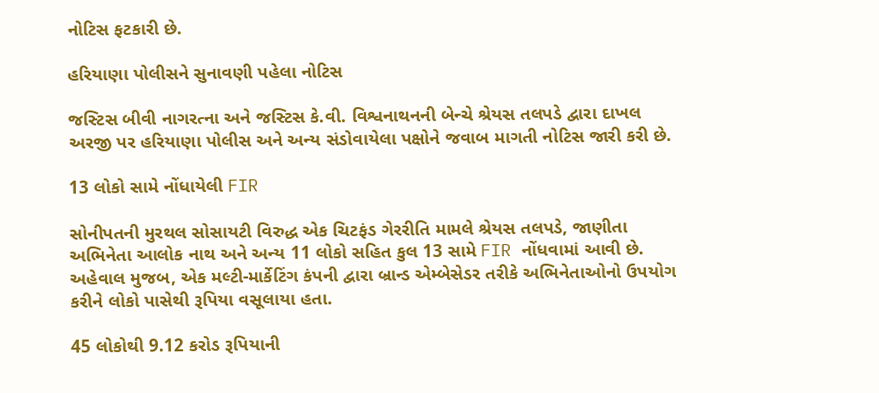નોટિસ ફટકારી છે.

હરિયાણા પોલીસને સુનાવણી પહેલા નોટિસ

જસ્ટિસ બીવી નાગરત્ના અને જસ્ટિસ કે.વી. વિશ્વનાથનની બેન્ચે શ્રેયસ તલપડે દ્વારા દાખલ અરજી પર હરિયાણા પોલીસ અને અન્ય સંડોવાયેલા પક્ષોને જવાબ માગતી નોટિસ જારી કરી છે.

13 લોકો સામે નોંધાયેલી FIR

સોનીપતની મુરથલ સોસાયટી વિરુદ્ધ એક ચિટફંડ ગેરરીતિ મામલે શ્રેયસ તલપડે, જાણીતા અભિનેતા આલોક નાથ અને અન્ય 11 લોકો સહિત કુલ 13 સામે FIR નોંધવામાં આવી છે. અહેવાલ મુજબ, એક મલ્ટી-માર્કેટિંગ કંપની દ્વારા બ્રાન્ડ એમ્બેસેડર તરીકે અભિનેતાઓનો ઉપયોગ કરીને લોકો પાસેથી રૂપિયા વસૂલાયા હતા.

45 લોકોથી 9.12 કરોડ રૂપિયાની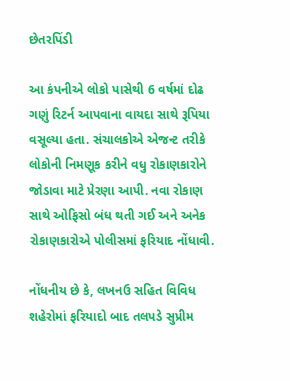છેતરપિંડી

આ કંપનીએ લોકો પાસેથી 6 વર્ષમાં દોઢ ગણું રિટર્ન આપવાના વાયદા સાથે રૂપિયા વસૂલ્યા હતા. સંચાલકોએ એજન્ટ તરીકે લોકોની નિમણૂક કરીને વધુ રોકાણકારોને જોડાવા માટે પ્રેરણા આપી. નવા રોકાણ સાથે ઓફિસો બંધ થતી ગઈ અને અનેક રોકાણકારોએ પોલીસમાં ફરિયાદ નોંધાવી.

નોંધનીય છે કે, લખનઉ સહિત વિવિધ શહેરોમાં ફરિયાદો બાદ તલપડે સુપ્રીમ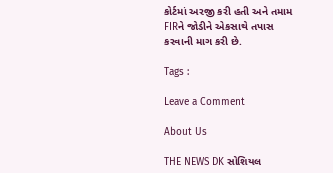કોર્ટમાં અરજી કરી હતી અને તમામ FIRને જોડીને એકસાથે તપાસ કરવાની માગ કરી છે.

Tags :

Leave a Comment

About Us

THE NEWS DK સોશિયલ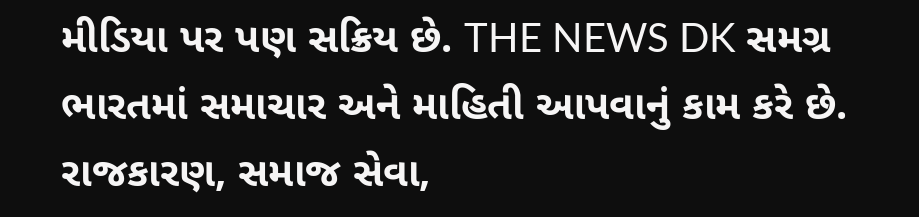મીડિયા પર પણ સક્રિય છે. THE NEWS DK સમગ્ર ભારતમાં સમાચાર અને માહિતી આપવાનું કામ કરે છે. રાજકારણ, સમાજ સેવા,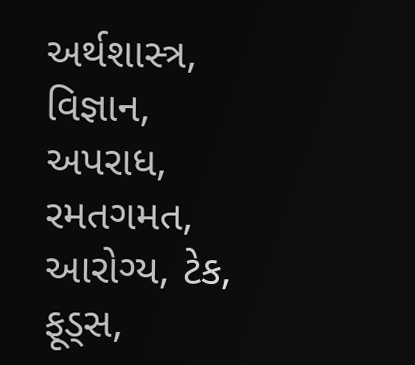અર્થશાસ્ત્ર, વિજ્ઞાન, અપરાધ, રમતગમત, આરોગ્ય, ટેક, ફૂડ્સ,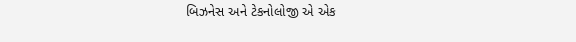બિઝનેસ અને ટેકનોલોજી એ એક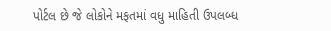પોર્ટલ છે જે લોકોને મફતમાં વધુ માહિતી ઉપલબ્ધ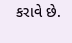કરાવે છે.